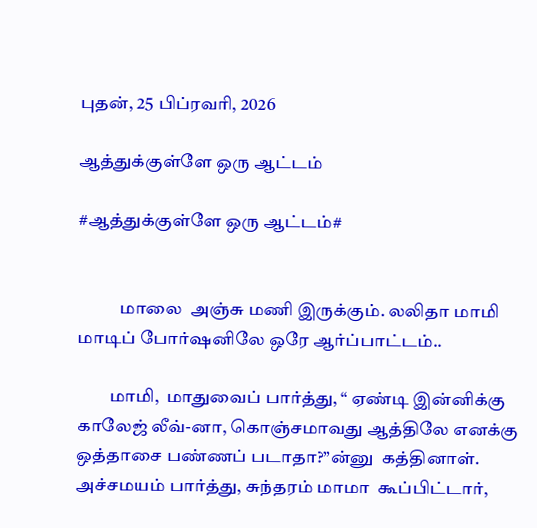புதன், 25 பிப்ரவரி, 2026

ஆத்துக்குள்ளே ஒரு ஆட்டம்

#ஆத்துக்குள்ளே ஒரு ஆட்டம்#


            மாலை  அஞ்சு மணி இருக்கும். லலிதா மாமி மாடிப் போர்ஷனிலே ஒரே ஆர்ப்பாட்டம்..

         மாமி,  மாதுவைப் பார்த்து, “ ஏண்டி இன்னிக்கு காலேஜ் லீவ்-னா, கொஞ்சமாவது ஆத்திலே எனக்கு ஒத்தாசை பண்ணப் படாதா?”ன்னு  கத்தினாள். அச்சமயம் பார்த்து, சுந்தரம் மாமா  கூப்பிட்டார்,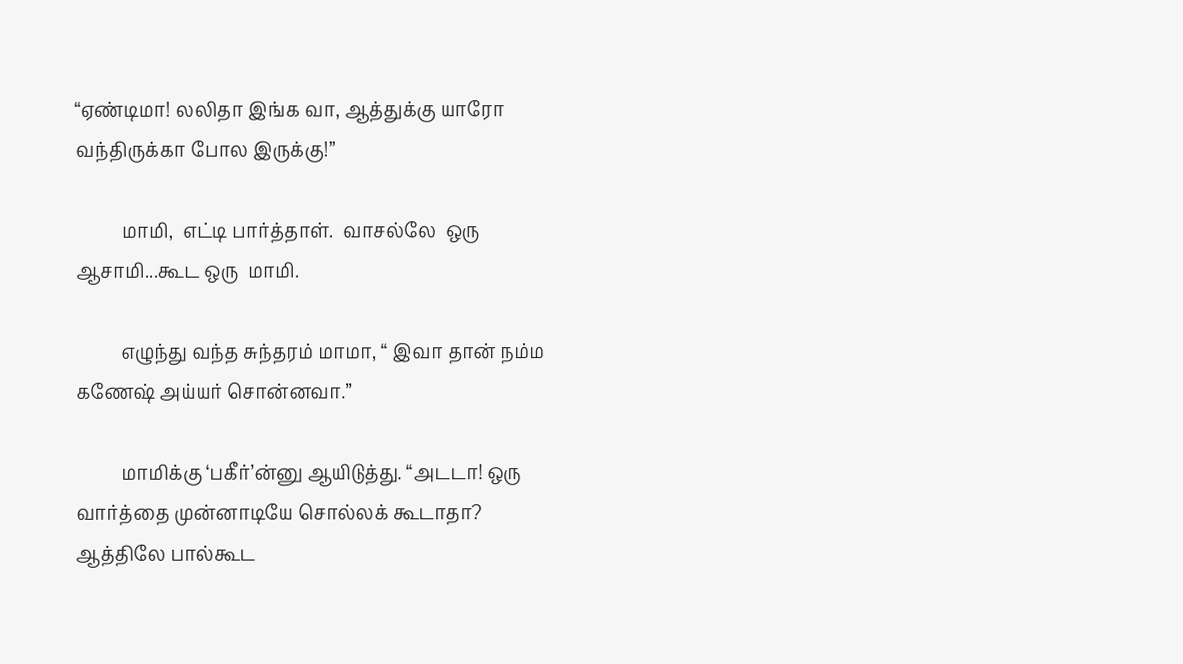“ஏண்டிமா! லலிதா இங்க வா, ஆத்துக்கு யாரோ வந்திருக்கா போல இருக்கு!”

          மாமி,  எட்டி பார்த்தாள்.  வாசல்லே  ஒரு ஆசாமி...கூட ஒரு  மாமி.

          எழுந்து வந்த சுந்தரம் மாமா, “ இவா தான் நம்ம  கணேஷ் அய்யர் சொன்னவா.”

          மாமிக்கு ‘பகீர்’ன்னு ஆயிடுத்து. “அடடா! ஒரு வார்த்தை முன்னாடியே சொல்லக் கூடாதா?  ஆத்திலே பால்கூட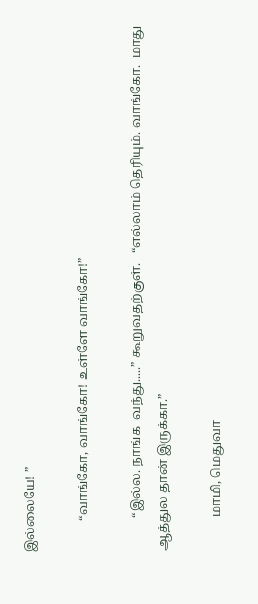இல்லையே! ”

          “வாங்கோ, வாங்கோ! உள்ளே வாங்கோ!”

           “இல்ல. நாங்க  வந்து.....” கூறுவதற்குள்.   “எல்லாம் தெரியும். வாங்கோ.  மாது ஆத்துல தான் இருக்கா.”

           மாமி, மெதுவா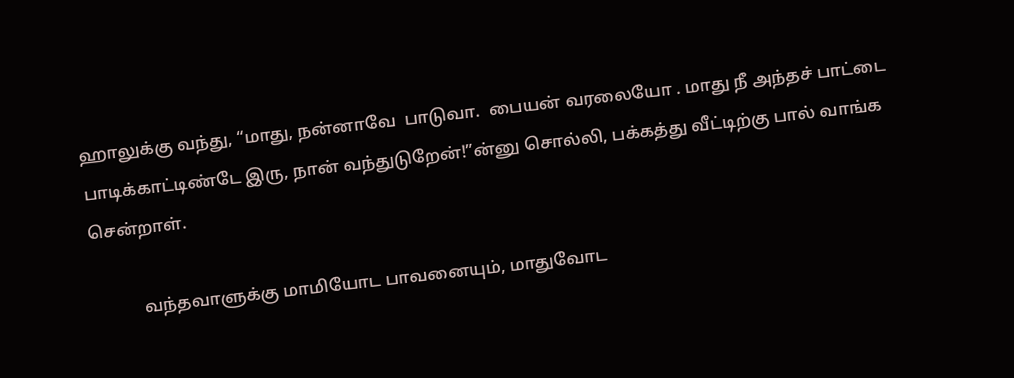ஹாலுக்கு வந்து, “மாது, நன்னாவே  பாடுவா.  பையன் வரலையோ . மாது நீ அந்தச் பாட்டை பாடிக்காட்டிண்டே இரு, நான் வந்துடுறேன்!”ன்னு சொல்லி, பக்கத்து வீட்டிற்கு பால் வாங்க சென்றாள்.

           வந்தவாளுக்கு மாமியோட பாவனையும், மாதுவோட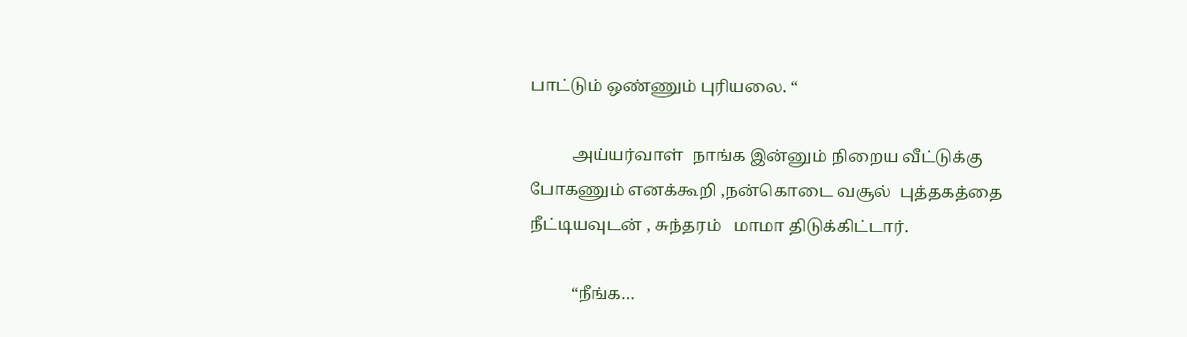பாட்டும் ஒண்ணும் புரியலை. “

          அய்யர்வாள்  நாங்க இன்னும் நிறைய வீட்டுக்கு போகணும் எனக்கூறி ,நன்கொடை வசூல்  புத்தகத்தை  நீட்டியவுடன் , சுந்தரம்   மாமா திடுக்கிட்டார்.

          “நீங்க…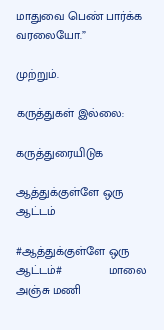மாதுவை பெண் பார்க்க வரலையோ.”

முற்றும்.

கருத்துகள் இல்லை:

கருத்துரையிடுக

ஆத்துக்குள்ளே ஒரு ஆட்டம்

#ஆத்துக்குள்ளே ஒரு ஆட்டம்#              மாலை  அஞ்சு மணி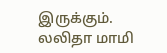இருக்கும். லலிதா மாமி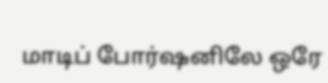மாடிப் போர்ஷனிலே ஒரே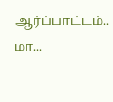ஆர்ப்பாட்டம்..          மா...